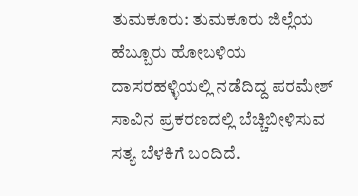ತುಮಕೂರು: ತುಮಕೂರು ಜಿಲ್ಲೆಯ ಹೆಬ್ಬೂರು ಹೋಬಳಿಯ ದಾಸರಹಳ್ಳಿಯಲ್ಲಿ ನಡೆದಿದ್ದ ಪರಮೇಶ್ ಸಾವಿನ ಪ್ರಕರಣದಲ್ಲಿ ಬೆಚ್ಚಿಬೀಳಿಸುವ ಸತ್ಯ ಬೆಳಕಿಗೆ ಬಂದಿದೆ.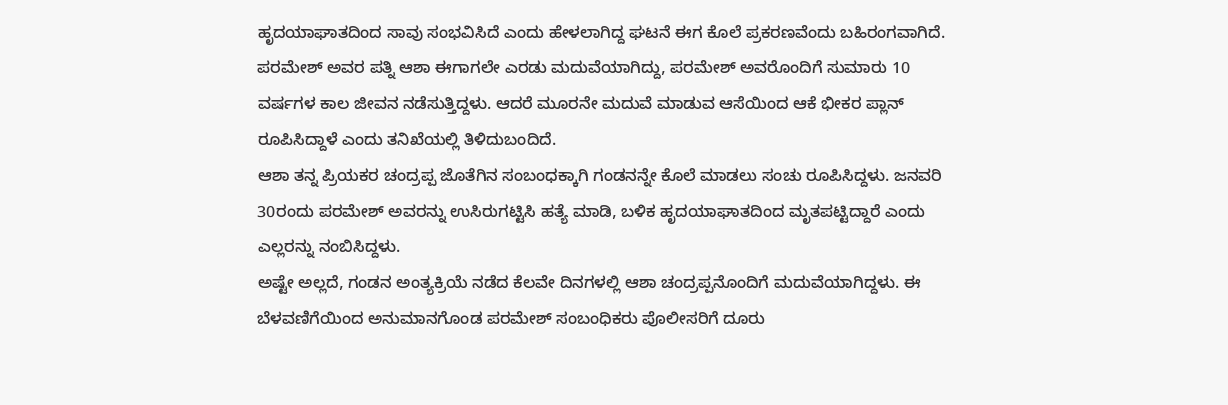ಹೃದಯಾಘಾತದಿಂದ ಸಾವು ಸಂಭವಿಸಿದೆ ಎಂದು ಹೇಳಲಾಗಿದ್ದ ಘಟನೆ ಈಗ ಕೊಲೆ ಪ್ರಕರಣವೆಂದು ಬಹಿರಂಗವಾಗಿದೆ.
ಪರಮೇಶ್ ಅವರ ಪತ್ನಿ ಆಶಾ ಈಗಾಗಲೇ ಎರಡು ಮದುವೆಯಾಗಿದ್ದು, ಪರಮೇಶ್ ಅವರೊಂದಿಗೆ ಸುಮಾರು 10 ವರ್ಷಗಳ ಕಾಲ ಜೀವನ ನಡೆಸುತ್ತಿದ್ದಳು. ಆದರೆ ಮೂರನೇ ಮದುವೆ ಮಾಡುವ ಆಸೆಯಿಂದ ಆಕೆ ಭೀಕರ ಪ್ಲಾನ್ ರೂಪಿಸಿದ್ದಾಳೆ ಎಂದು ತನಿಖೆಯಲ್ಲಿ ತಿಳಿದುಬಂದಿದೆ.
ಆಶಾ ತನ್ನ ಪ್ರಿಯಕರ ಚಂದ್ರಪ್ಪ ಜೊತೆಗಿನ ಸಂಬಂಧಕ್ಕಾಗಿ ಗಂಡನನ್ನೇ ಕೊಲೆ ಮಾಡಲು ಸಂಚು ರೂಪಿಸಿದ್ದಳು. ಜನವರಿ 30ರಂದು ಪರಮೇಶ್ ಅವರನ್ನು ಉಸಿರುಗಟ್ಟಿಸಿ ಹತ್ಯೆ ಮಾಡಿ, ಬಳಿಕ ಹೃದಯಾಘಾತದಿಂದ ಮೃತಪಟ್ಟಿದ್ದಾರೆ ಎಂದು ಎಲ್ಲರನ್ನು ನಂಬಿಸಿದ್ದಳು.
ಅಷ್ಟೇ ಅಲ್ಲದೆ, ಗಂಡನ ಅಂತ್ಯಕ್ರಿಯೆ ನಡೆದ ಕೆಲವೇ ದಿನಗಳಲ್ಲಿ ಆಶಾ ಚಂದ್ರಪ್ಪನೊಂದಿಗೆ ಮದುವೆಯಾಗಿದ್ದಳು. ಈ ಬೆಳವಣಿಗೆಯಿಂದ ಅನುಮಾನಗೊಂಡ ಪರಮೇಶ್ ಸಂಬಂಧಿಕರು ಪೊಲೀಸರಿಗೆ ದೂರು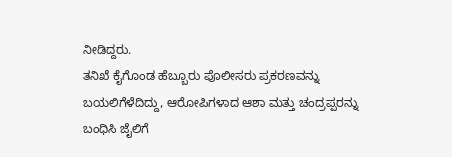ನೀಡಿದ್ದರು.
ತನಿಖೆ ಕೈಗೊಂಡ ಹೆಬ್ಬೂರು ಪೊಲೀಸರು ಪ್ರಕರಣವನ್ನು ಬಯಲಿಗೆಳೆದಿದ್ದು, ಆರೋಪಿಗಳಾದ ಆಶಾ ಮತ್ತು ಚಂದ್ರಪ್ಪರನ್ನು ಬಂಧಿಸಿ ಜೈಲಿಗೆ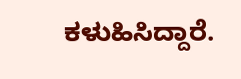ಕಳುಹಿಸಿದ್ದಾರೆ.